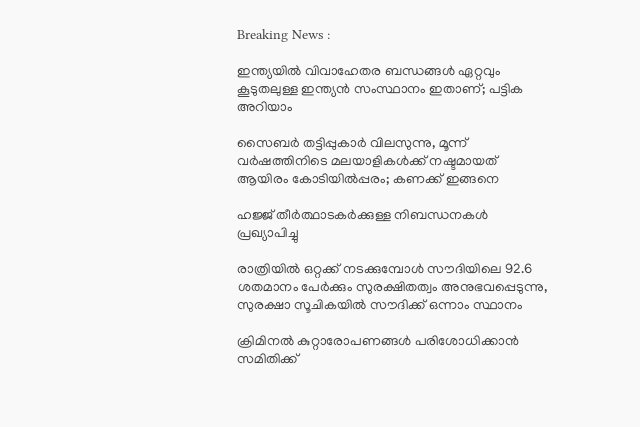Breaking News :

ഇന്ത്യയില്‍ വിവാഹേതര ബന്ധങ്ങള്‍ ഏറ്റവും കൂടുതലുള്ള ഇന്ത്യന്‍ സംസ്ഥാനം ഇതാണ്; പട്ടിക അറിയാം

സൈബര്‍ തട്ടിപ്പുകാര്‍ വിലസുന്നു, മൂന്ന് വര്‍ഷത്തിനിടെ മലയാളികള്‍ക്ക് നഷ്ടമായത് ആയിരം കോടിയില്‍പ്പരം; കണക്ക് ഇങ്ങനെ

ഹജ്ജ് തീർത്ഥാടകർക്കുള്ള നിബന്ധനകൾ പ്രഖ്യാപിച്ചു

രാത്രിയിൽ ഒറ്റക്ക് നടക്കുമ്പോൾ സൗദിയിലെ 92.6 ശതമാനം പേർക്കും സുരക്ഷിതത്വം അനുഭവപ്പെടുന്നു, സുരക്ഷാ സൂചികയിൽ സൗദിക്ക് ഒന്നാം സ്ഥാനം

ക്രിമിനല്‍ കുറ്റാരോപണങ്ങള്‍ പരിശോധിക്കാന്‍ സമിതിക്ക്‌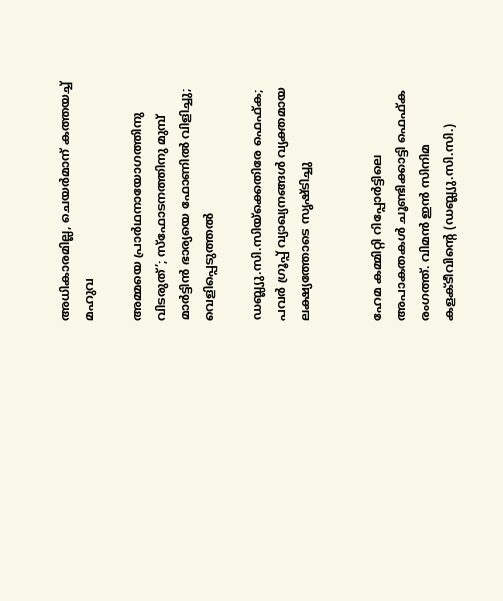അധികാരമില്ല, ചെയര്‍മാന്‌ കത്തയച്ച് മഹുവ

അമ്മയെ പ്രാര്‍ഥനായോഗത്തിനു വിടരുത്’; സ്‌ഫോടനത്തിനു മുമ്പ് മാര്‍ട്ടിന്‍ ഭാര്യയെ ഫോണില്‍ വിളിച്ചു; വെളിപ്പെടുത്തല്‍

ഡബ്ല്യു.സി.സിയ്‌ക്കെതിരേ ഫെഫ്ക; പവർ ഗ്രൂപ്പ് വ്യാഖ്യനങ്ങൾ വ്യക്തമായ ലക്ഷ്യത്തോടെ സൃഷ്ടിച്ചു


ഹേമ കമ്മിറ്റി റിപ്പോര്‍ട്ടിലെ അപാകതകള്‍ ചൂണ്ടിക്കാട്ടി ഫെഫ്ക രംഗത്ത്. വിമന്‍ ഇന്‍ സിനിമ കളക്ടീവിന്റെ (ഡബ്ല്യു.സി.സി.)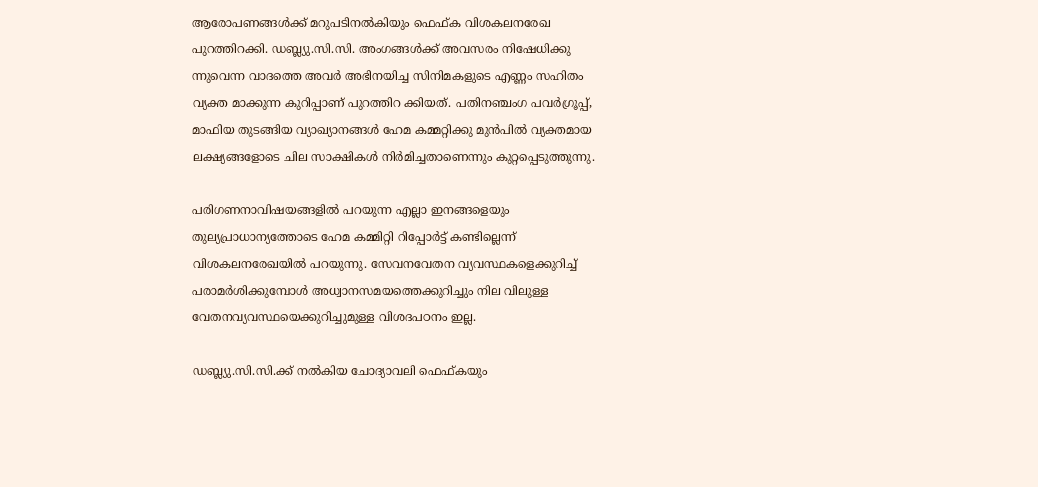ആരോപണങ്ങള്‍ക്ക് മറുപടിനല്‍കിയും ഫെഫ്ക വിശകലനരേഖ പുറത്തിറക്കി. ഡബ്ല്യു.സി.സി. അംഗങ്ങള്‍ക്ക് അവസരം നിഷേധിക്കു ന്നുവെന്ന വാദത്തെ അവര്‍ അഭിനയിച്ച സിനിമകളുടെ എണ്ണം സഹിതം വ്യക്ത മാക്കുന്ന കുറിപ്പാണ് പുറത്തിറ ക്കിയത്. പതിനഞ്ചംഗ പവര്‍ഗ്രൂപ്പ്, മാഫിയ തുടങ്ങിയ വ്യാഖ്യാനങ്ങള്‍ ഹേമ കമ്മറ്റിക്കു മുന്‍പില്‍ വ്യക്തമായ ലക്ഷ്യങ്ങളോടെ ചില സാക്ഷികള്‍ നിര്‍മിച്ചതാണെന്നും കുറ്റപ്പെടുത്തുന്നു.

പരിഗണനാവിഷയങ്ങളില്‍ പറയുന്ന എല്ലാ ഇനങ്ങളെയും തുല്യപ്രാധാന്യത്തോടെ ഹേമ കമ്മിറ്റി റിപ്പോര്‍ട്ട് കണ്ടില്ലെന്ന് വിശകലനരേഖയില്‍ പറയുന്നു. സേവനവേതന വ്യവസ്ഥകളെക്കുറിച്ച് പരാമര്‍ശിക്കുമ്പോള്‍ അധ്വാനസമയത്തെക്കുറിച്ചും നില വിലുള്ള വേതനവ്യവസ്ഥയെക്കുറിച്ചുമുള്ള വിശദപഠനം ഇല്ല.

ഡബ്ല്യു.സി.സി.ക്ക് നല്‍കിയ ചോദ്യാവലി ഫെഫ്കയും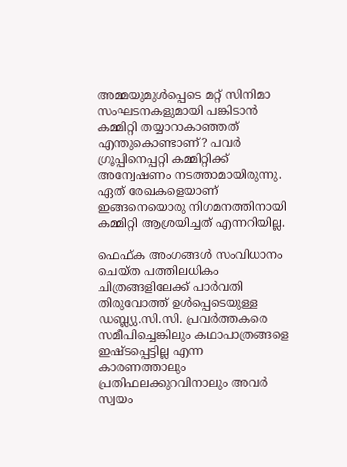അമ്മയുമുള്‍പ്പെടെ മറ്റ് സിനിമാ സംഘടനകളുമായി പങ്കിടാന്‍ കമ്മിറ്റി തയ്യാറാകാഞ്ഞത് എന്തുകൊണ്ടാണ്? പവര്‍ ഗ്രൂപ്പിനെപ്പറ്റി കമ്മിറ്റിക്ക് അന്വേഷണം നടത്താമായിരുന്നു. ഏത് രേഖകളെയാണ് ഇങ്ങനെയൊരു നിഗമനത്തിനായി കമ്മിറ്റി ആശ്രയിച്ചത് എന്നറിയില്ല.

ഫെഫ്ക അംഗങ്ങള്‍ സംവിധാനം ചെയ്ത പത്തിലധികം ചിത്രങ്ങളിലേക്ക് പാര്‍വതി തിരുവോത്ത് ഉള്‍പ്പെടെയുള്ള ഡബ്ല്യു.സി.സി. പ്രവര്‍ത്തകരെ സമീപിച്ചെങ്കിലും കഥാപാത്രങ്ങളെ ഇഷ്ടപ്പെട്ടില്ല എന്ന കാരണത്താലും പ്രതിഫലക്കുറവിനാലും അവര്‍ സ്വയം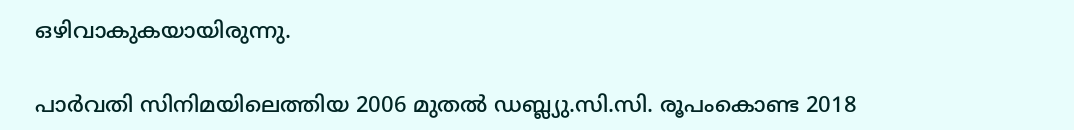ഒഴിവാകുകയായിരുന്നു.

പാര്‍വതി സിനിമയിലെത്തിയ 2006 മുതല്‍ ഡബ്ല്യു.സി.സി. രൂപംകൊണ്ട 2018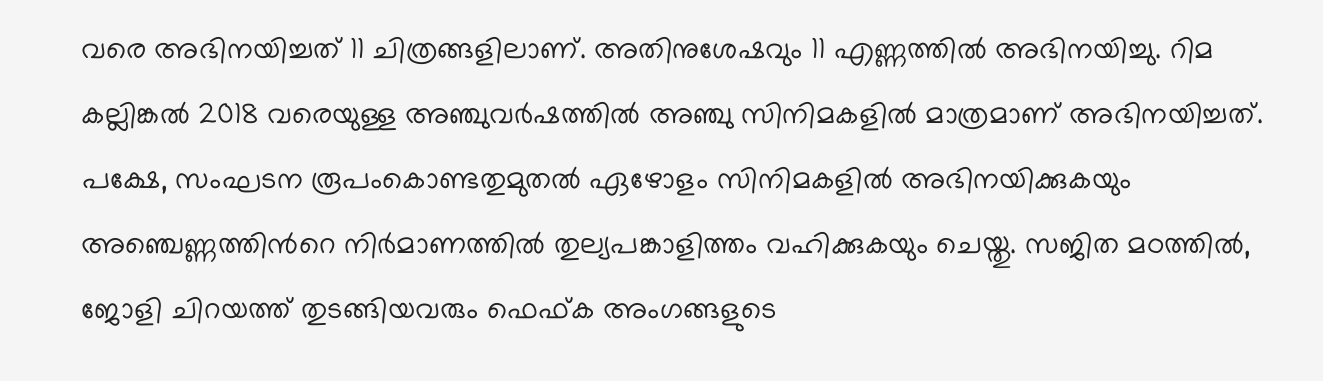വരെ അഭിനയിച്ചത് 11 ചിത്രങ്ങളിലാണ്. അതിനുശേഷവും 11 എണ്ണത്തില്‍ അഭിനയിച്ചു. റിമ കല്ലിങ്കല്‍ 2018 വരെയുള്ള അഞ്ചുവര്‍ഷത്തില്‍ അഞ്ചു സിനിമകളില്‍ മാത്രമാണ് അഭിനയിച്ചത്. പക്ഷേ, സംഘടന രൂപംകൊണ്ടതുമുതല്‍ ഏഴോളം സിനിമകളില്‍ അഭിനയിക്കുകയും അഞ്ചെണ്ണത്തിന്‍റെ നിര്‍മാണത്തില്‍ തുല്യപങ്കാളിത്തം വഹിക്കുകയും ചെയ്തു. സജിത മഠത്തില്‍, ജോളി ചിറയത്ത് തുടങ്ങിയവരും ഫെഫ്ക അംഗങ്ങളുടെ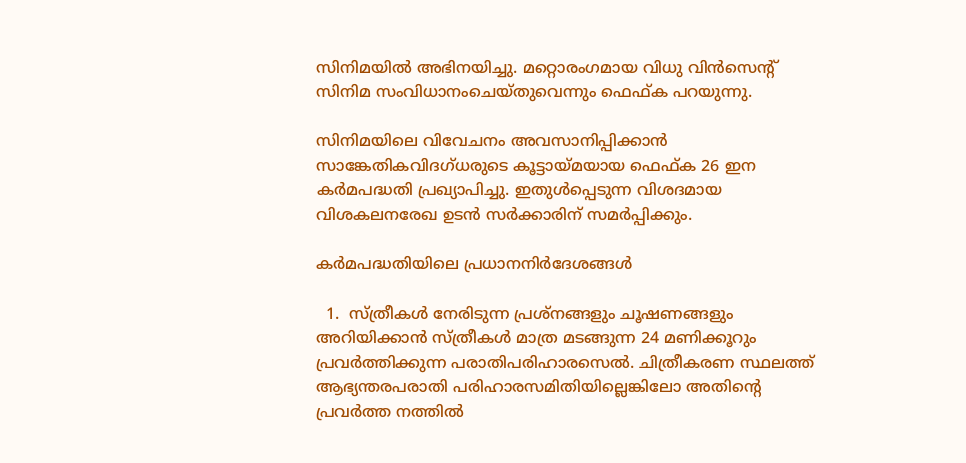സിനിമയില്‍ അഭിനയിച്ചു. മറ്റൊരംഗമായ വിധു വിന്‍സെന്റ് സിനിമ സംവിധാനംചെയ്തുവെന്നും ഫെഫ്ക പറയുന്നു.

സിനിമയിലെ വിവേചനം അവസാനിപ്പിക്കാൻ സാങ്കേതികവിദഗ്ധരുടെ കൂട്ടായ്മയായ ഫെഫ്ക 26 ഇന കർമപദ്ധതി പ്രഖ്യാപിച്ചു. ഇതുൾപ്പെടുന്ന വിശദമായ വിശകലനരേഖ ഉടൻ സർക്കാരിന് സമർപ്പിക്കും.

കർമപദ്ധതിയിലെ പ്രധാനനിർദേശങ്ങൾ

  1.  സ്ത്രീകൾ നേരിടുന്ന പ്രശ്നങ്ങളും ചൂഷണങ്ങളും അറിയിക്കാൻ സ്ത്രീകൾ മാത്ര മടങ്ങുന്ന 24 മണിക്കൂറും പ്രവർത്തിക്കുന്ന പരാതിപരിഹാരസെൽ. ചിത്രീകരണ സ്ഥലത്ത് ആഭ്യന്തരപരാതി പരിഹാരസമിതിയില്ലെങ്കിലോ അതിന്റെ പ്രവർത്ത നത്തിൽ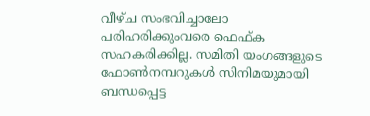വീഴ്ച സംഭവിച്ചാലോ പരിഹരിക്കുംവരെ ഫെഫ്ക സഹകരിക്കില്ല. സമിതി യംഗങ്ങളുടെ ഫോൺനമ്പറുകൾ സിനിമയുമായി ബന്ധപ്പെട്ട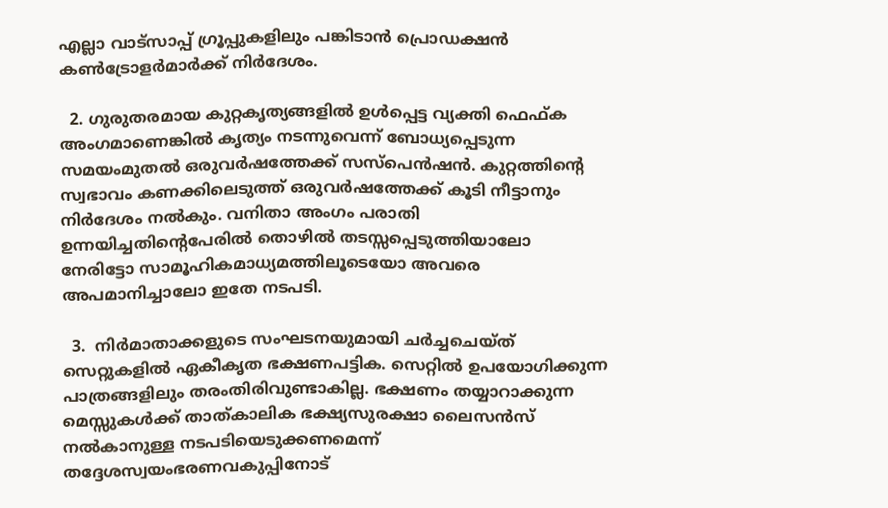എല്ലാ വാട്‌സാപ്പ് ഗ്രൂപ്പുകളിലും പങ്കിടാൻ പ്രൊഡക്ഷൻ കൺട്രോളർമാർക്ക് നിർദേശം.

  2. ഗുരുതരമായ കുറ്റകൃത്യങ്ങളിൽ ഉൾപ്പെട്ട വ്യക്തി ഫെഫ്ക അംഗമാണെങ്കിൽ കൃത്യം നടന്നുവെന്ന് ബോധ്യപ്പെടുന്ന സമയംമുതൽ ഒരുവർഷത്തേക്ക് സസ്പെൻഷൻ. കുറ്റത്തിന്റെ സ്വഭാവം കണക്കിലെടുത്ത് ഒരുവർഷത്തേക്ക് കൂടി നീട്ടാനും നിർദേശം നൽകും. വനിതാ അംഗം പരാതി ഉന്നയിച്ചതിന്റെപേരിൽ തൊഴിൽ തടസ്സപ്പെടുത്തിയാലോ നേരിട്ടോ സാമൂഹികമാധ്യമത്തിലൂടെയോ അവരെ അപമാനിച്ചാലോ ഇതേ നടപടി.

  3.  നിർമാതാക്കളുടെ സംഘടനയുമായി ചർച്ചചെയ്ത് സെറ്റുകളിൽ ഏകീകൃത ഭക്ഷണപട്ടിക. സെറ്റിൽ ഉപയോഗിക്കുന്ന പാത്രങ്ങളിലും തരംതിരിവുണ്ടാകില്ല. ഭക്ഷണം തയ്യാറാക്കുന്ന മെസ്സുകൾക്ക് താത്കാലിക ഭക്ഷ്യസുരക്ഷാ ലൈസൻസ് നൽകാനുള്ള നടപടിയെടുക്കണമെന്ന് തദ്ദേശസ്വയംഭരണവകുപ്പിനോട്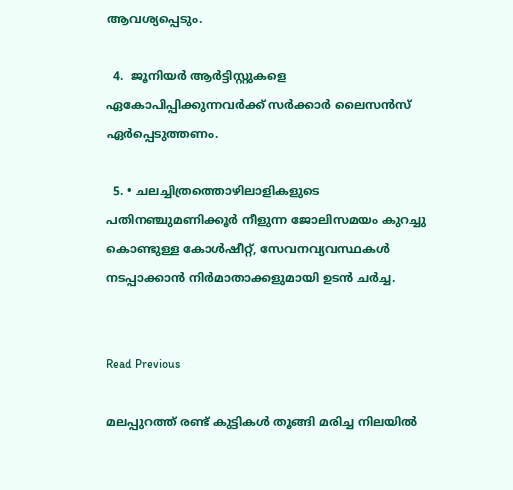ആവശ്യപ്പെടും.

  4.  ജൂനിയർ ആർട്ടിസ്റ്റുകളെ ഏകോപിപ്പിക്കുന്നവർക്ക് സർക്കാർ ലൈസൻസ് ഏർപ്പെടുത്തണം.

  5. • ചലച്ചിത്രത്തൊഴിലാളികളുടെ പതിനഞ്ചുമണിക്കൂർ നീളുന്ന ജോലിസമയം കുറച്ചു കൊണ്ടുള്ള കോൾഷീറ്റ്, സേവനവ്യവസ്ഥകൾ നടപ്പാക്കാൻ നിർമാതാക്കളുമായി ഉടൻ ചർച്ച.


Read Previous

മലപ്പുറത്ത് രണ്ട് കുട്ടികൾ തൂങ്ങി മരിച്ച നിലയിൽ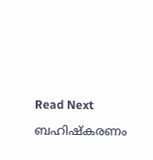Read Next

ബഹിഷ്കരണം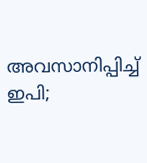അവസാനിപ്പിച്ച് ഇപി;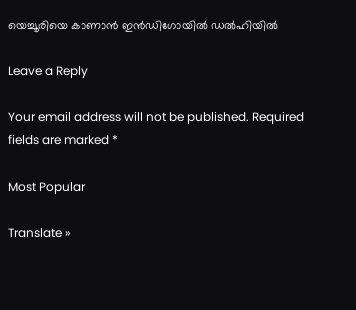യെച്ചൂരിയെ കാണാൻ ഇൻഡിഗോയിൽ ഡൽഹിയിൽ

Leave a Reply

Your email address will not be published. Required fields are marked *

Most Popular

Translate »